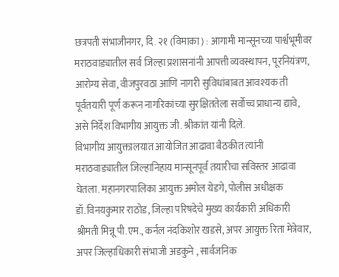छत्रपती संभाजीनगर, दि. २१ (विमाका) : आगामी मान्सूनच्या पार्श्वभूमीवर मराठवाड्यातील सर्व जिल्हा प्रशासनांनी आपत्ती व्यवस्थापन, पूरनियंत्रण, आरोग्य सेवा, वीजपुरवठा आणि नागरी सुविधांबाबत आवश्यक ती पूर्वतयारी पूर्ण करून नागरिकांच्या सुरक्षिततेला सर्वोच्च प्राधान्य द्यावे, असे निर्देश विभागीय आयुक्त जी. श्रीकांत यांनी दिले.
विभागीय आयुक्तालयात आयोजित आढावा बैठकीत त्यांनी मराठवाड्यातील जिल्हानिहाय मान्सूनपूर्व तयारीचा सविस्तर आढावा घेतला. महानगरपालिका आयुक्त अमोल येडगे, पोलीस अधीक्षक डॉ.विनयकुमार राठोड, जिल्हा परिषदेचे मुख्य कार्यकारी अधिकारी श्रीमती मिन्नू पी.एम., कर्नल नंदकिशोर खडसे, अपर आयुक्त रिता मेत्रेवार, अपर जिल्हाधिकारी संभाजी अडकुने , सार्वजनिक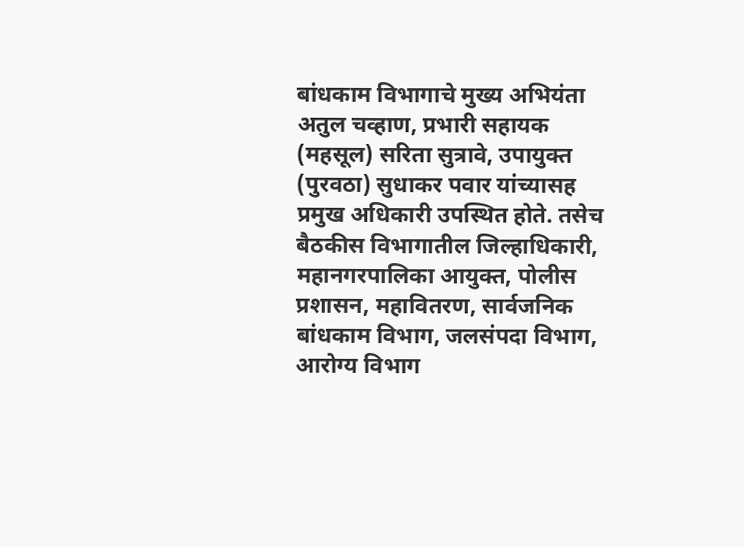बांधकाम विभागाचे मुख्य अभियंता अतुल चव्हाण, प्रभारी सहायक (महसूल) सरिता सुत्रावे, उपायुक्त (पुरवठा) सुधाकर पवार यांच्यासह प्रमुख अधिकारी उपस्थित होते. तसेच बैठकीस विभागातील जिल्हाधिकारी, महानगरपालिका आयुक्त, पोलीस प्रशासन, महावितरण, सार्वजनिक बांधकाम विभाग, जलसंपदा विभाग, आरोग्य विभाग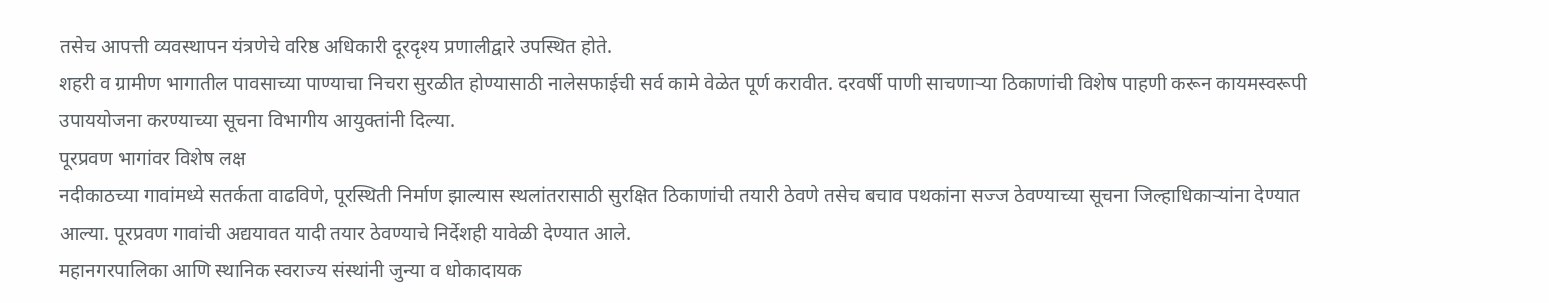तसेच आपत्ती व्यवस्थापन यंत्रणेचे वरिष्ठ अधिकारी दूरदृश्य प्रणालीद्वारे उपस्थित होते.
शहरी व ग्रामीण भागातील पावसाच्या पाण्याचा निचरा सुरळीत होण्यासाठी नालेसफाईची सर्व कामे वेळेत पूर्ण करावीत. दरवर्षी पाणी साचणाऱ्या ठिकाणांची विशेष पाहणी करून कायमस्वरूपी उपाययोजना करण्याच्या सूचना विभागीय आयुक्तांनी दिल्या.
पूरप्रवण भागांवर विशेष लक्ष
नदीकाठच्या गावांमध्ये सतर्कता वाढविणे, पूरस्थिती निर्माण झाल्यास स्थलांतरासाठी सुरक्षित ठिकाणांची तयारी ठेवणे तसेच बचाव पथकांना सज्ज ठेवण्याच्या सूचना जिल्हाधिकाऱ्यांना देण्यात आल्या. पूरप्रवण गावांची अद्ययावत यादी तयार ठेवण्याचे निर्देशही यावेळी देण्यात आले.
महानगरपालिका आणि स्थानिक स्वराज्य संस्थांनी जुन्या व धोकादायक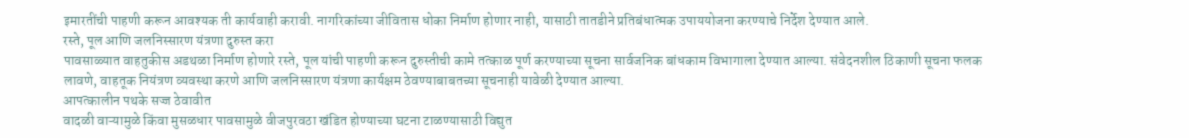इमारतींची पाहणी करून आवश्यक ती कार्यवाही करावी. नागरिकांच्या जीवितास धोका निर्माण होणार नाही, यासाठी तातडीने प्रतिबंधात्मक उपाययोजना करण्याचे निर्देश देण्यात आले.
रस्ते, पूल आणि जलनिस्सारण यंत्रणा दुरुस्त करा
पावसाळ्यात वाहतुकीस अडथळा निर्माण होणारे रस्ते, पूल यांची पाहणी करून दुरुस्तीची कामे तत्काळ पूर्ण करण्याच्या सूचना सार्वजनिक बांधकाम विभागाला देण्यात आल्या. संवेदनशील ठिकाणी सूचना फलक लावणे, वाहतूक नियंत्रण व्यवस्था करणे आणि जलनिस्सारण यंत्रणा कार्यक्षम ठेवण्याबाबतच्या सूचनाही यावेळी देण्यात आल्या.
आपत्कालीन पथके सज्ज ठेवावीत
वादळी वाऱ्यामुळे किंवा मुसळधार पावसामुळे वीजपुरवठा खंडित होण्याच्या घटना टाळण्यासाठी विद्युत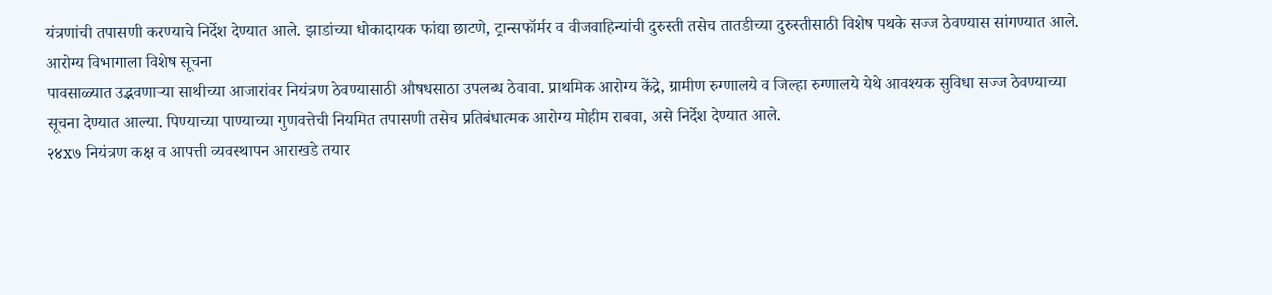यंत्रणांची तपासणी करण्याचे निर्देश देण्यात आले. झाडांच्या धोकादायक फांद्या छाटणे, ट्रान्सफॉर्मर व वीजवाहिन्यांची दुरुस्ती तसेच तातडीच्या दुरुस्तीसाठी विशेष पथके सज्ज ठेवण्यास सांगण्यात आले.
आरोग्य विभागाला विशेष सूचना
पावसाळ्यात उद्भवणाऱ्या साथीच्या आजारांवर नियंत्रण ठेवण्यासाठी औषधसाठा उपलब्ध ठेवावा. प्राथमिक आरोग्य केंद्रे, ग्रामीण रुग्णालये व जिल्हा रुग्णालये येथे आवश्यक सुविधा सज्ज ठेवण्याच्या सूचना देण्यात आल्या. पिण्याच्या पाण्याच्या गुणवत्तेची नियमित तपासणी तसेच प्रतिबंधात्मक आरोग्य मोहीम राबवा, असे निर्देश देण्यात आले.
२४x७ नियंत्रण कक्ष व आपत्ती व्यवस्थापन आराखडे तयार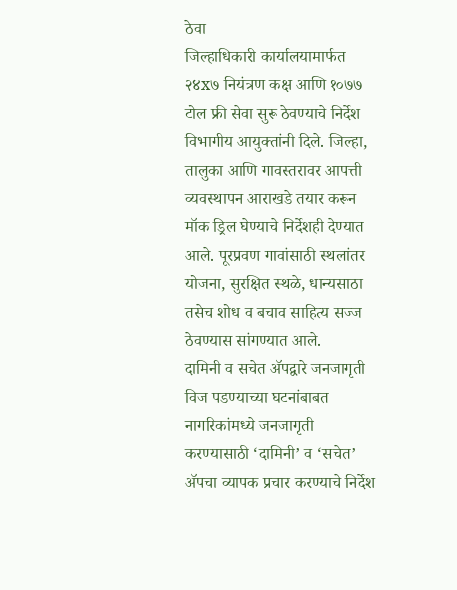ठेवा
जिल्हाधिकारी कार्यालयामार्फत २४x७ नियंत्रण कक्ष आणि १०७७ टोल फ्री सेवा सुरू ठेवण्याचे निर्देश विभागीय आयुक्तांनी दिले. जिल्हा, तालुका आणि गावस्तरावर आपत्ती व्यवस्थापन आराखडे तयार करून मॉक ड्रिल घेण्याचे निर्देशही देण्यात आले. पूरप्रवण गावांसाठी स्थलांतर योजना, सुरक्षित स्थळे, धान्यसाठा तसेच शोध व बचाव साहित्य सज्ज ठेवण्यास सांगण्यात आले.
दामिनी व सचेत ॲपद्वारे जनजागृती
विज पडण्याच्या घटनांबाबत नागरिकांमध्ये जनजागृती करण्यासाठी ‘दामिनी’ व ‘सचेत’ ॲपचा व्यापक प्रचार करण्याचे निर्देश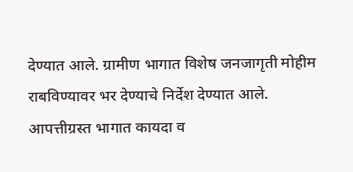देण्यात आले. ग्रामीण भागात विशेष जनजागृती मोहीम राबविण्यावर भर देण्याचे निर्देश देण्यात आले. आपत्तीग्रस्त भागात कायदा व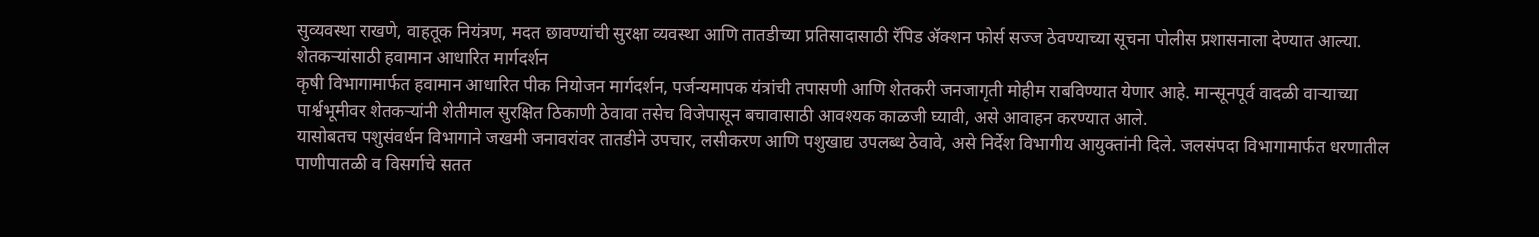सुव्यवस्था राखणे, वाहतूक नियंत्रण, मदत छावण्यांची सुरक्षा व्यवस्था आणि तातडीच्या प्रतिसादासाठी रॅपिड ॲक्शन फोर्स सज्ज ठेवण्याच्या सूचना पोलीस प्रशासनाला देण्यात आल्या.
शेतकऱ्यांसाठी हवामान आधारित मार्गदर्शन
कृषी विभागामार्फत हवामान आधारित पीक नियोजन मार्गदर्शन, पर्जन्यमापक यंत्रांची तपासणी आणि शेतकरी जनजागृती मोहीम राबविण्यात येणार आहे. मान्सूनपूर्व वादळी वाऱ्याच्या पार्श्वभूमीवर शेतकऱ्यांनी शेतीमाल सुरक्षित ठिकाणी ठेवावा तसेच विजेपासून बचावासाठी आवश्यक काळजी घ्यावी, असे आवाहन करण्यात आले.
यासोबतच पशुसंवर्धन विभागाने जखमी जनावरांवर तातडीने उपचार, लसीकरण आणि पशुखाद्य उपलब्ध ठेवावे, असे निर्देश विभागीय आयुक्तांनी दिले. जलसंपदा विभागामार्फत धरणातील पाणीपातळी व विसर्गाचे सतत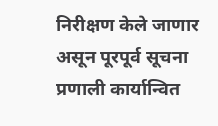निरीक्षण केले जाणार असून पूरपूर्व सूचना प्रणाली कार्यान्वित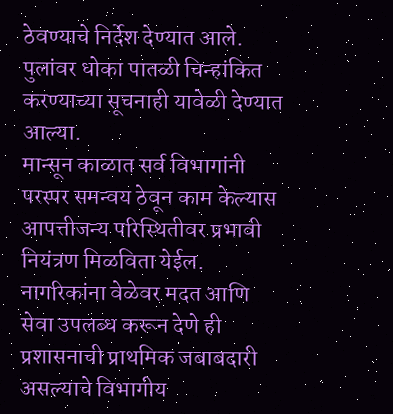ठेवण्याचे निर्देश देण्यात आले. पुलांवर धोका पातळी चिन्हांकित करण्याच्या सूचनाही यावेळी देण्यात आल्या.
मान्सून काळात सर्व विभागांनी परस्पर समन्वय ठेवून काम केल्यास आपत्तीजन्य परिस्थितीवर प्रभावी नियंत्रण मिळविता येईल. नागरिकांना वेळेवर मदत आणि सेवा उपलब्ध करून देणे ही प्रशासनाची प्राथमिक जबाबदारी असल्याचे विभागीय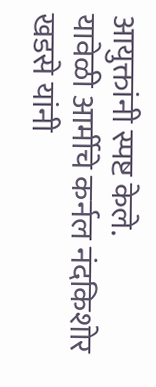आयुक्तांनी स्पष्ट केले.
यावेळी आर्मीचे कर्नल नंदकिशोर खडसे यांनी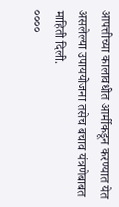आपत्तीच्या कालावधीत आर्मीकडून करण्यात येत असलेल्या उपाययोजना तसेच बचाव यंत्रणेबाबत माहिती दिली.
००००